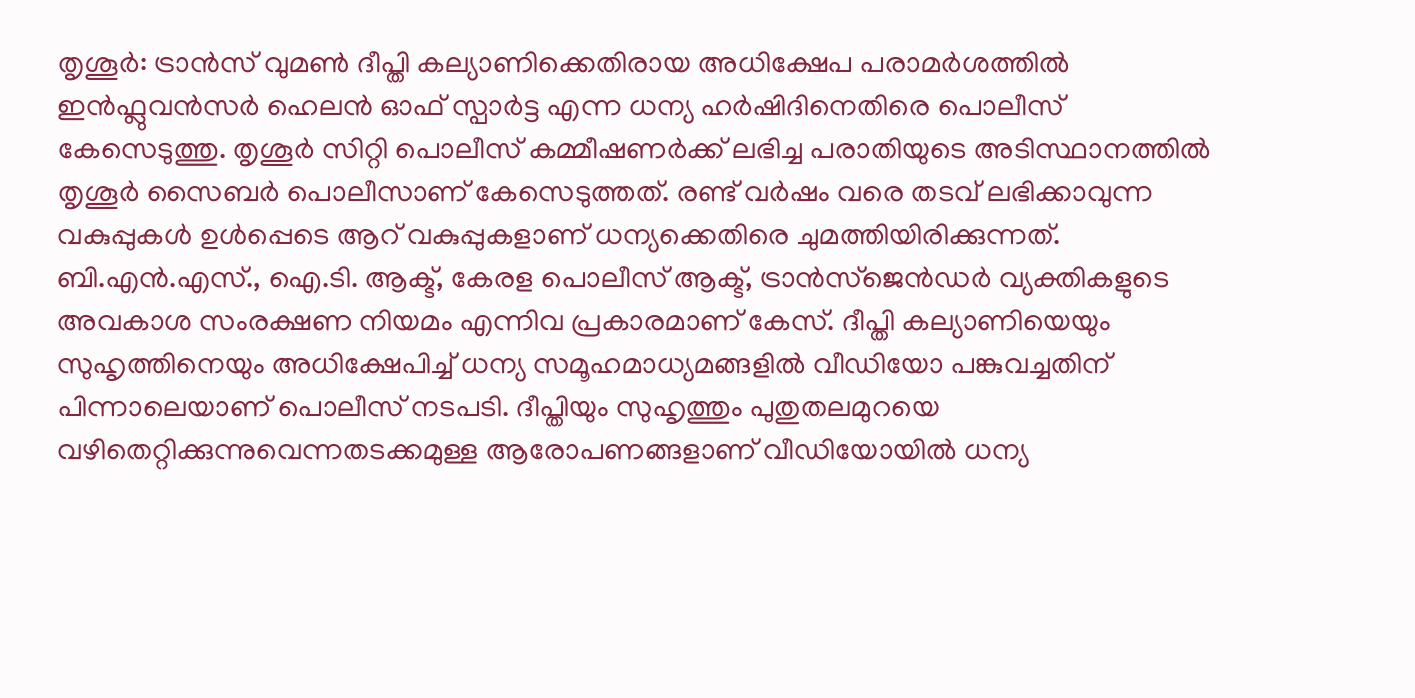തൃശൂർ: ട്രാൻസ് വുമൺ ദീപ്തി കല്യാണിക്കെതിരായ അധിക്ഷേപ പരാമർശത്തിൽ ഇൻഫ്ലുവൻസർ ഹെലൻ ഓഫ് സ്പാർട്ട എന്ന ധന്യ ഹർഷിദിനെതിരെ പൊലീസ് കേസെടുത്തു. തൃശൂർ സിറ്റി പൊലീസ് കമ്മീഷണർക്ക് ലഭിച്ച പരാതിയുടെ അടിസ്ഥാനത്തിൽ തൃശൂർ സൈബർ പൊലീസാണ് കേസെടുത്തത്. രണ്ട് വർഷം വരെ തടവ് ലഭിക്കാവുന്ന വകുപ്പുകൾ ഉൾപ്പെടെ ആറ് വകുപ്പുകളാണ് ധന്യക്കെതിരെ ചുമത്തിയിരിക്കുന്നത്.
ബി.എൻ.എസ്., ഐ.ടി. ആക്ട്, കേരള പൊലീസ് ആക്ട്, ട്രാൻസ്ജെൻഡർ വ്യക്തികളുടെ അവകാശ സംരക്ഷണ നിയമം എന്നിവ പ്രകാരമാണ് കേസ്. ദീപ്തി കല്യാണിയെയും സുഹൃത്തിനെയും അധിക്ഷേപിച്ച് ധന്യ സമൂഹമാധ്യമങ്ങളിൽ വീഡിയോ പങ്കുവച്ചതിന് പിന്നാലെയാണ് പൊലീസ് നടപടി. ദീപ്തിയും സുഹൃത്തും പുതുതലമുറയെ വഴിതെറ്റിക്കുന്നുവെന്നതടക്കമുള്ള ആരോപണങ്ങളാണ് വീഡിയോയിൽ ധന്യ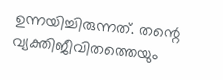ഉന്നയിച്ചിരുന്നത്. തന്റെ വ്യക്തിജീവിതത്തെയും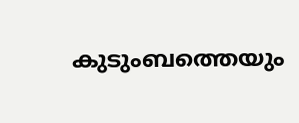കുടുംബത്തെയും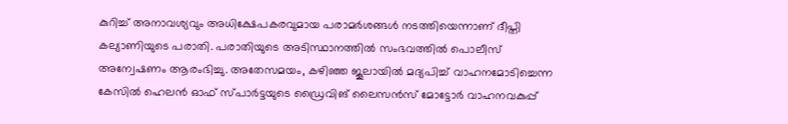കുറിച്ച് അനാവശ്യവും അധിക്ഷേപകരവുമായ പരാമർശങ്ങൾ നടത്തിയെന്നാണ് ദീപ്തി കല്യാണിയുടെ പരാതി. പരാതിയുടെ അടിസ്ഥാനത്തിൽ സംഭവത്തിൽ പൊലീസ് അന്വേഷണം ആരംഭിച്ചു. അതേസമയം, കഴിഞ്ഞ ജൂലായിൽ മദ്യപിച്ച് വാഹനമോടിച്ചെന്ന കേസിൽ ഹെലൻ ഓഫ് സ്പാർട്ടയുടെ ഡ്രൈവിങ് ലൈസൻസ് മോട്ടോർ വാഹനവകുപ്പ്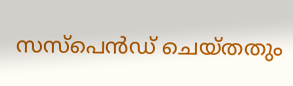സസ്പെൻഡ് ചെയ്തതും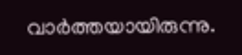വാർത്തയായിരുന്നു.